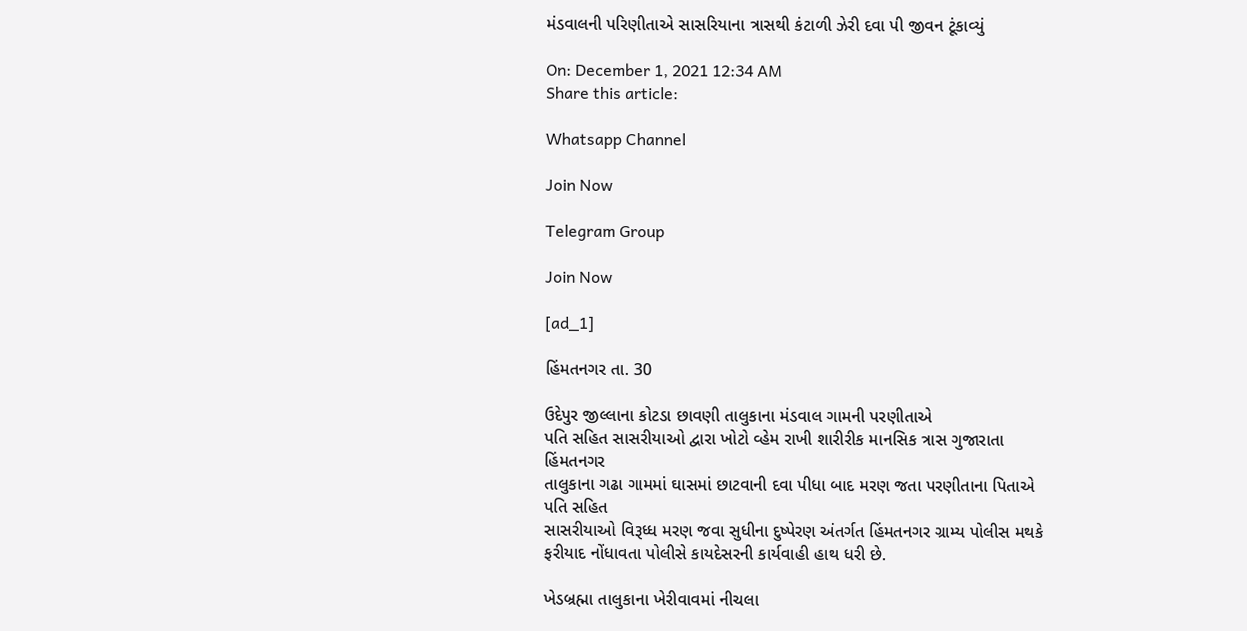મંડવાલની પરિણીતાએ સાસરિયાના ત્રાસથી કંટાળી ઝેરી દવા પી જીવન ટૂંકાવ્યું

On: December 1, 2021 12:34 AM
Share this article:

Whatsapp Channel

Join Now

Telegram Group

Join Now

[ad_1]

હિંમતનગર તા. 30

ઉદેપુર જીલ્લાના કોટડા છાવણી તાલુકાના મંડવાલ ગામની પરણીતાએ
પતિ સહિત સાસરીયાઓ દ્વારા ખોટો વ્હેમ રાખી શારીરીક માનસિક ત્રાસ ગુજારાતા હિંમતનગર
તાલુકાના ગઢા ગામમાં ઘાસમાં છાટવાની દવા પીધા બાદ મરણ જતા પરણીતાના પિતાએ પતિ સહિત
સાસરીયાઓ વિરૂધ્ધ મરણ જવા સુધીના દુષ્પેરણ અંતર્ગત હિંમતનગર ગ્રામ્ય પોલીસ મથકે
ફરીયાદ નોંધાવતા પોલીસે કાયદેસરની કાર્યવાહી હાથ ધરી છે.

ખેડબ્રહ્મા તાલુકાના ખેરીવાવમાં નીચલા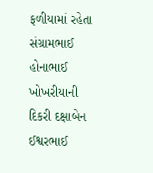ફળીયામાં રહેતા
સંગ્રામભાઈ હોનાભાઈ ખોખરીયાની દિકરી દક્ષાબેન ઈશ્વરભાઈ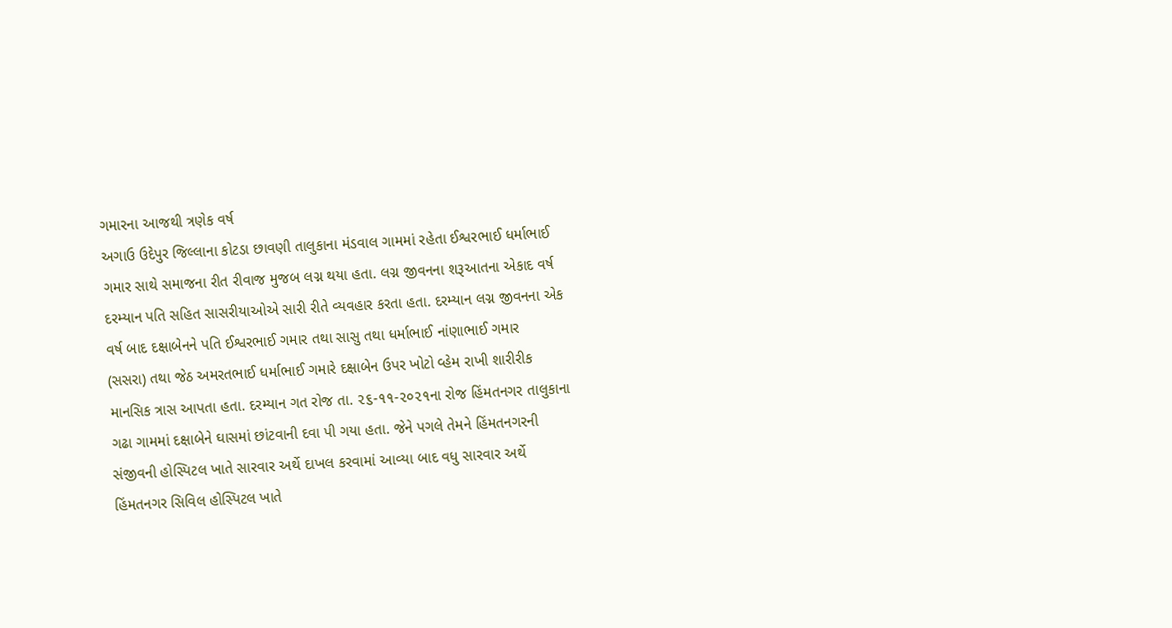ગમારના આજથી ત્રણેક વર્ષ
અગાઉ ઉદેપુર જિલ્લાના કોટડા છાવણી તાલુકાના મંડવાલ ગામમાં રહેતા ઈશ્વરભાઈ ધર્માભાઈ
ગમાર સાથે સમાજના રીત રીવાજ મુજબ લગ્ન થયા હતા. લગ્ન જીવનના શરૂઆતના એકાદ વર્ષ
દરમ્યાન પતિ સહિત સાસરીયાઓએ સારી રીતે વ્યવહાર કરતા હતા. દરમ્યાન લગ્ન જીવનના એક
વર્ષ બાદ દક્ષાબેનને પતિ ઈશ્વરભાઈ ગમાર તથા સાસુ તથા ધર્માભાઈ નાંણાભાઈ ગમાર
(સસરા) તથા જેઠ અમરતભાઈ ધર્માભાઈ ગમારે દક્ષાબેન ઉપર ખોટો વ્હેમ રાખી શારીરીક
માનસિક ત્રાસ આપતા હતા. દરમ્યાન ગત રોજ તા. ૨૬-૧૧-૨૦૨૧ના રોજ હિંમતનગર તાલુકાના
ગઢા ગામમાં દક્ષાબેને ઘાસમાં છાંટવાની દવા પી ગયા હતા. જેને પગલે તેમને હિંમતનગરની
સંજીવની હોસ્પિટલ ખાતે સારવાર અર્થે દાખલ કરવામાં આવ્યા બાદ વધુ સારવાર અર્થે
હિંમતનગર સિવિલ હોસ્પિટલ ખાતે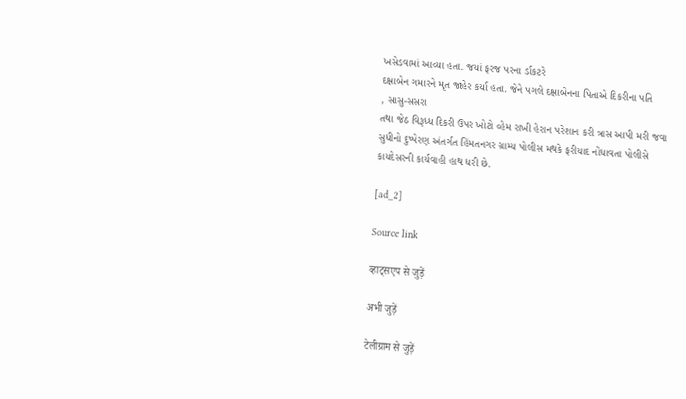ખસેડવામાં આવ્યા હતા. જયાં ફરજ પરના ર્ડાકટરે
દક્ષાબેન ગમારને મૃત જાહેર કર્યા હતા. જેને પગલે દક્ષાબેનના પિતાએ દિકરીના પતિ
, સાસુ-સસરા
તથા જેઠ વિરૂધ્ધ દિકરી ઉપર ખોટો વ્હેમ રાખી હેરાન પરેશાન કરી ત્રાસ આપી મરી જવા
સુધીનો દુષ્પેરણ અંતર્ગત હિંમતનગર ગ્રામ્ય પોલીસ મથકે ફરીયાદ નોંધાવતા પોલીસે
કાયદેસરની કાર્યવાહી હાથ ધરી છે.

[ad_2]

Source link

व्हाट्सएप से जुड़ें

अभी जुड़ें

टेलीग्राम से जुड़ें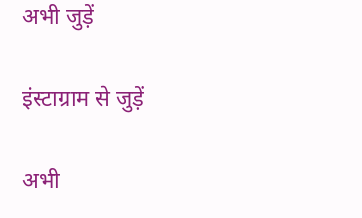अभी जुड़ें

इंस्टाग्राम से जुड़ें

अभी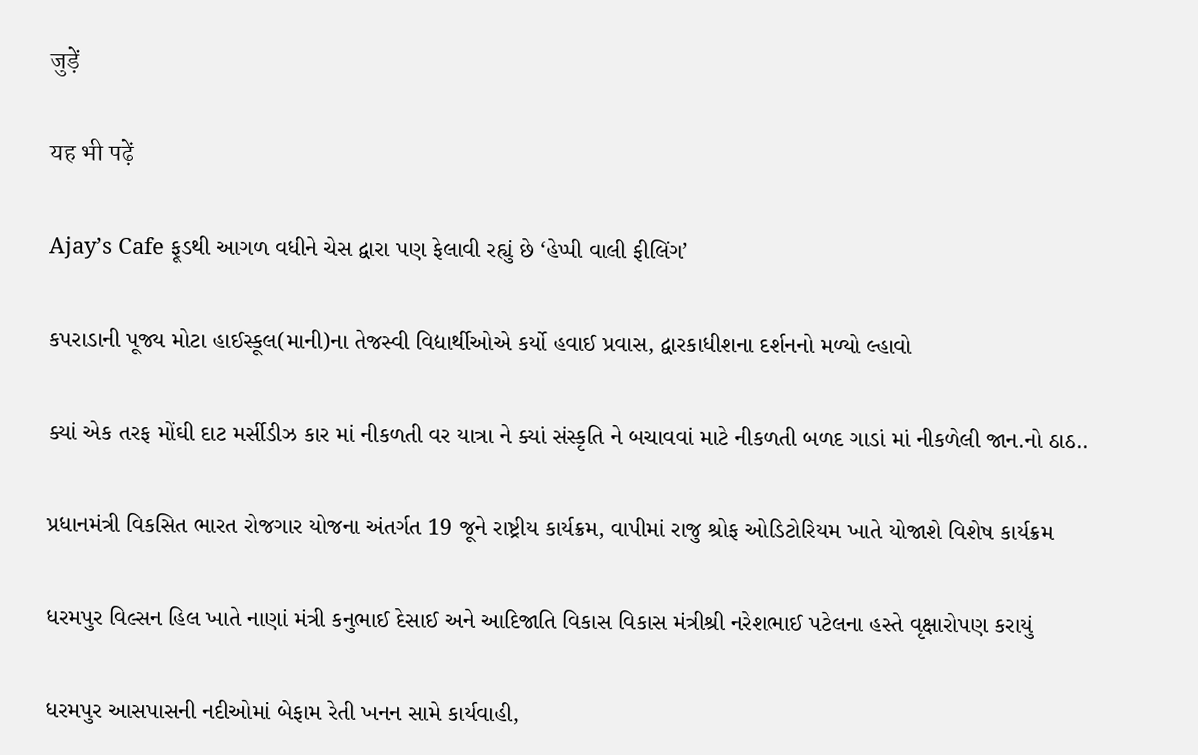जुड़ें

यह भी पढ़ें

Ajay’s Cafe ફૂડથી આગળ વધીને ચેસ દ્વારા પણ ફેલાવી રહ્યું છે ‘હેપ્પી વાલી ફીલિંગ’

કપરાડાની પૂજ્ય મોટા હાઈસ્કૂલ(માની)ના તેજસ્વી વિદ્યાર્થીઓએ કર્યો હવાઈ પ્રવાસ, દ્વારકાધીશના દર્શનનો મળ્યો લ્હાવો

ક્યાં એક તરફ મોંઘી દાટ મર્સીડીઝ કાર માં નીકળતી વર યાત્રા ને ક્યાં સંસ્કૃતિ ને બચાવવાં માટે નીકળતી બળદ ગાડાં માં નીકળેલી જાન.નો ઠાઠ..

પ્રધાનમંત્રી વિકસિત ભારત રોજગાર યોજના અંતર્ગત 19 જૂને રાષ્ટ્રીય કાર્યક્રમ, વાપીમાં રાજુ શ્રોફ ઓડિટોરિયમ ખાતે યોજાશે વિશેષ કાર્યક્રમ

ધરમપુર વિલ્સન હિલ ખાતે નાણાં મંત્રી કનુભાઈ દેસાઈ અને આદિજાતિ વિકાસ વિકાસ મંત્રીશ્રી નરેશભાઈ પટેલના હસ્તે વૃક્ષારોપણ કરાયું

ધરમપુર આસપાસની નદીઓમાં બેફામ રેતી ખનન સામે કાર્યવાહી,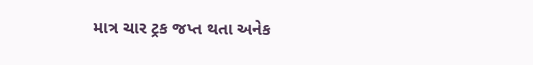માત્ર ચાર ટ્રક જપ્ત થતા અનેક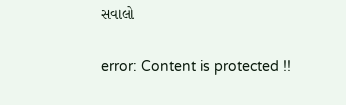સવાલો

error: Content is protected !!